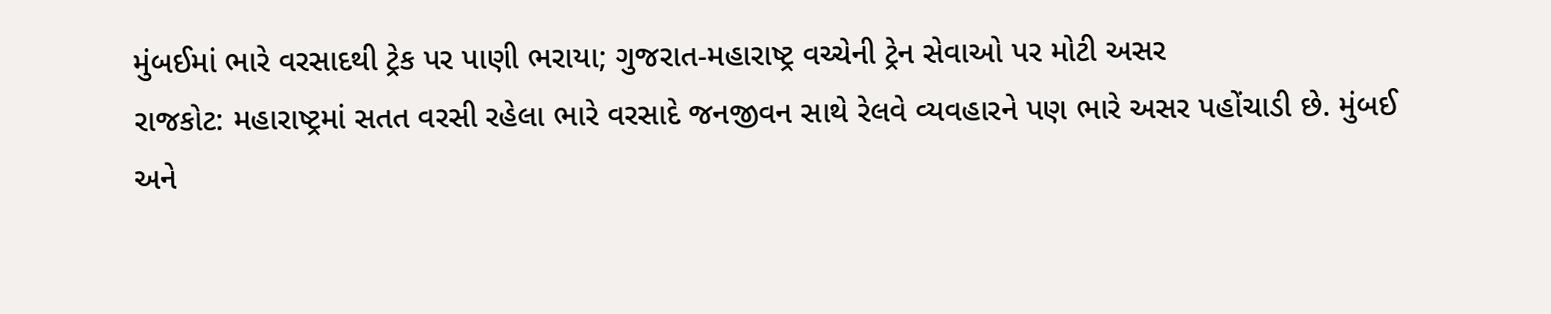મુંબઈમાં ભારે વરસાદથી ટ્રેક પર પાણી ભરાયા; ગુજરાત-મહારાષ્ટ્ર વચ્ચેની ટ્રેન સેવાઓ પર મોટી અસર
રાજકોટ: મહારાષ્ટ્રમાં સતત વરસી રહેલા ભારે વરસાદે જનજીવન સાથે રેલવે વ્યવહારને પણ ભારે અસર પહોંચાડી છે. મુંબઈ અને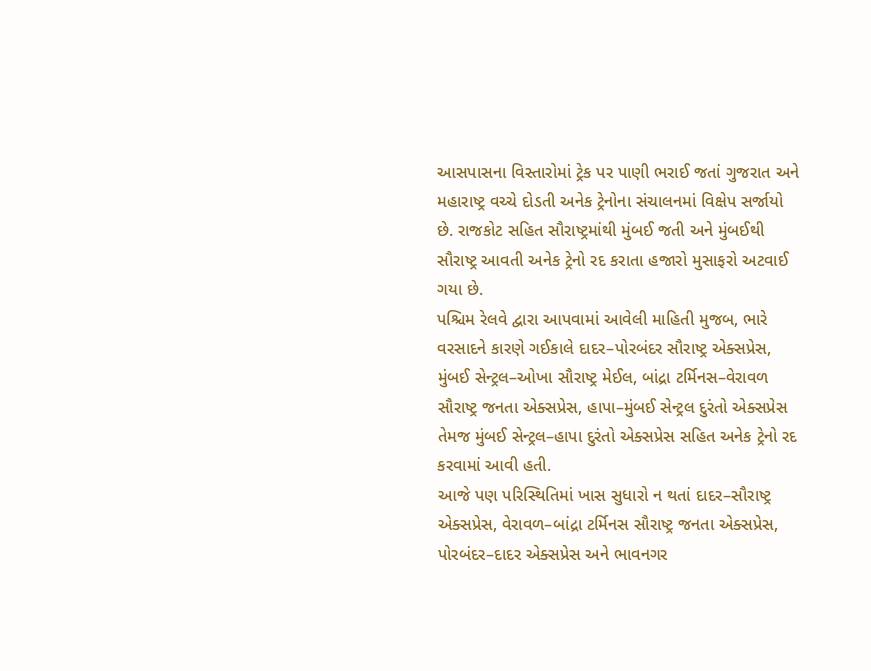આસપાસના વિસ્તારોમાં ટ્રેક પર પાણી ભરાઈ જતાં ગુજરાત અને મહારાષ્ટ્ર વચ્ચે દોડતી અનેક ટ્રેનોના સંચાલનમાં વિક્ષેપ સર્જાયો છે. રાજકોટ સહિત સૌરાષ્ટ્રમાંથી મુંબઈ જતી અને મુંબઈથી સૌરાષ્ટ્ર આવતી અનેક ટ્રેનો રદ કરાતા હજારો મુસાફરો અટવાઈ ગયા છે.
પશ્ચિમ રેલવે દ્વારા આપવામાં આવેલી માહિતી મુજબ, ભારે વરસાદને કારણે ગઈકાલે દાદર–પોરબંદર સૌરાષ્ટ્ર એક્સપ્રેસ, મુંબઈ સેન્ટ્રલ–ઓખા સૌરાષ્ટ્ર મેઈલ, બાંદ્રા ટર્મિનસ–વેરાવળ સૌરાષ્ટ્ર જનતા એક્સપ્રેસ, હાપા–મુંબઈ સેન્ટ્રલ દુરંતો એક્સપ્રેસ તેમજ મુંબઈ સેન્ટ્રલ–હાપા દુરંતો એક્સપ્રેસ સહિત અનેક ટ્રેનો રદ કરવામાં આવી હતી.
આજે પણ પરિસ્થિતિમાં ખાસ સુધારો ન થતાં દાદર–સૌરાષ્ટ્ર એક્સપ્રેસ, વેરાવળ–બાંદ્રા ટર્મિનસ સૌરાષ્ટ્ર જનતા એક્સપ્રેસ, પોરબંદર–દાદર એક્સપ્રેસ અને ભાવનગર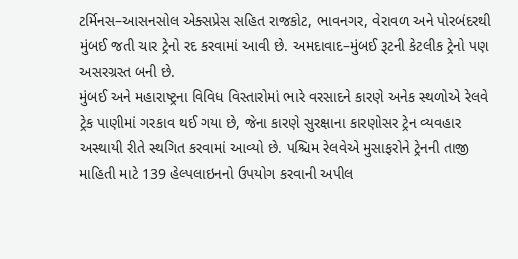ટર્મિનસ–આસનસોલ એક્સપ્રેસ સહિત રાજકોટ, ભાવનગર, વેરાવળ અને પોરબંદરથી મુંબઈ જતી ચાર ટ્રેનો રદ કરવામાં આવી છે. અમદાવાદ–મુંબઈ રૂટની કેટલીક ટ્રેનો પણ અસરગ્રસ્ત બની છે.
મુંબઈ અને મહારાષ્ટ્રના વિવિધ વિસ્તારોમાં ભારે વરસાદને કારણે અનેક સ્થળોએ રેલવે ટ્રેક પાણીમાં ગરકાવ થઈ ગયા છે, જેના કારણે સુરક્ષાના કારણોસર ટ્રેન વ્યવહાર અસ્થાયી રીતે સ્થગિત કરવામાં આવ્યો છે. પશ્ચિમ રેલવેએ મુસાફરોને ટ્રેનની તાજી માહિતી માટે 139 હેલ્પલાઇનનો ઉપયોગ કરવાની અપીલ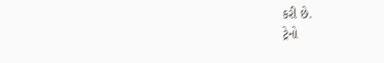કરી છે.
ટ્રેનો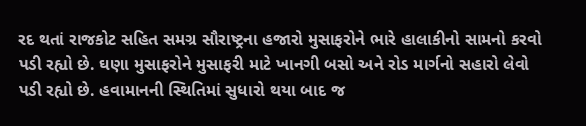રદ થતાં રાજકોટ સહિત સમગ્ર સૌરાષ્ટ્રના હજારો મુસાફરોને ભારે હાલાકીનો સામનો કરવો પડી રહ્યો છે. ઘણા મુસાફરોને મુસાફરી માટે ખાનગી બસો અને રોડ માર્ગનો સહારો લેવો પડી રહ્યો છે. હવામાનની સ્થિતિમાં સુધારો થયા બાદ જ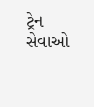ટ્રેન સેવાઓ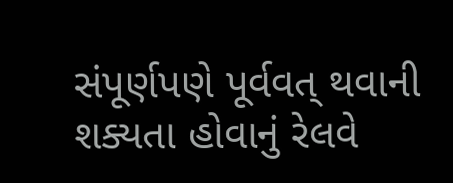સંપૂર્ણપણે પૂર્વવત્ થવાની શક્યતા હોવાનું રેલવે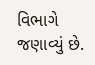વિભાગે જણાવ્યું છે.